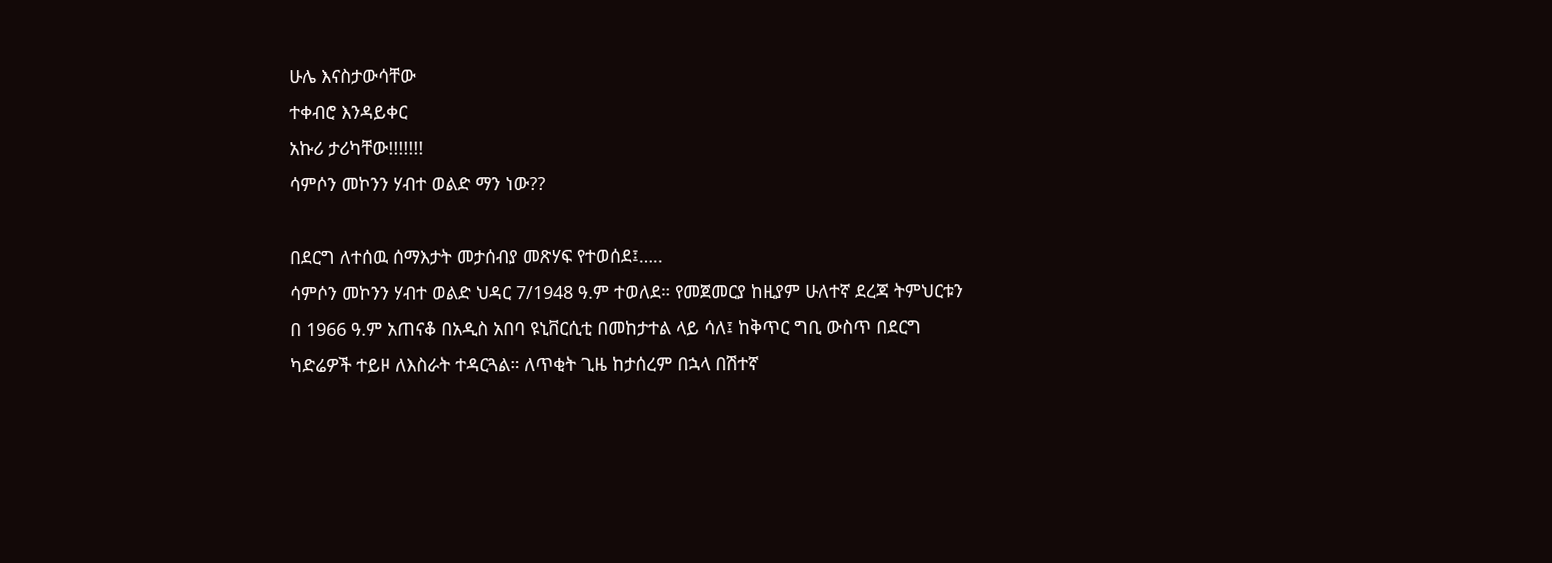ሁሌ እናስታውሳቸው
ተቀብሮ እንዳይቀር
አኩሪ ታሪካቸው!!!!!!!
ሳምሶን መኮንን ሃብተ ወልድ ማን ነው??

በደርግ ለተሰዉ ሰማእታት መታሰብያ መጽሃፍ የተወሰደ፤…..
ሳምሶን መኮንን ሃብተ ወልድ ህዳር 7/1948 ዓ.ም ተወለደ። የመጀመርያ ከዚያም ሁለተኛ ደረጃ ትምህርቱን በ 1966 ዓ.ም አጠናቆ በአዲስ አበባ ዩኒቨርሲቲ በመከታተል ላይ ሳለ፤ ከቅጥር ግቢ ውስጥ በደርግ ካድሬዎች ተይዞ ለእስራት ተዳርጓል። ለጥቂት ጊዜ ከታሰረም በኋላ በሽተኛ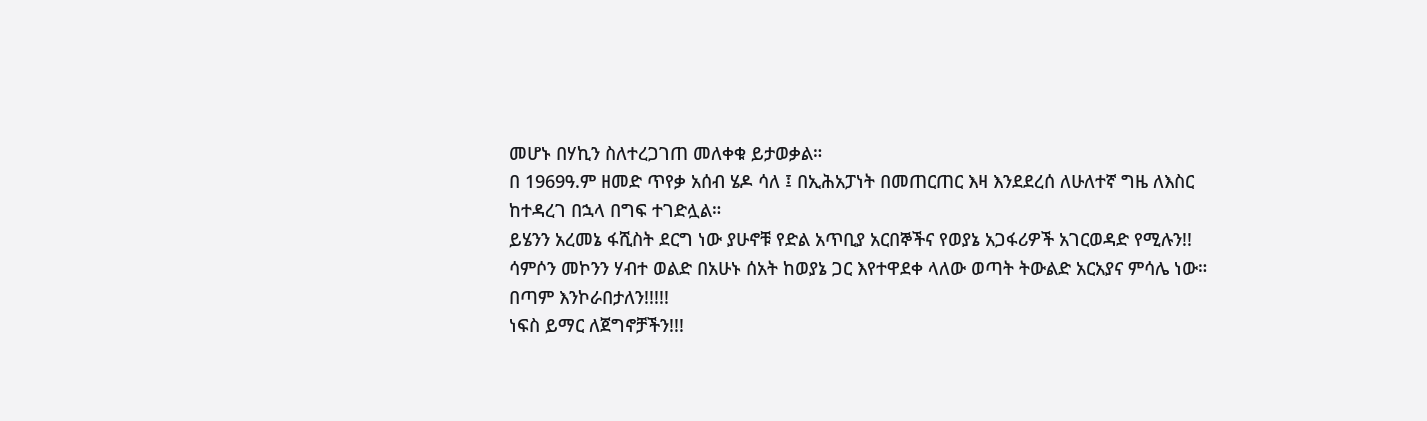መሆኑ በሃኪን ስለተረጋገጠ መለቀቁ ይታወቃል።
በ 1969ዓ.ም ዘመድ ጥየቃ አሰብ ሄዶ ሳለ ፤ በኢሕአፓነት በመጠርጠር እዛ እንደደረሰ ለሁለተኛ ግዜ ለእስር ከተዳረገ በኋላ በግፍ ተገድሏል።
ይሄንን አረመኔ ፋሺስት ደርግ ነው ያሁኖቹ የድል አጥቢያ አርበኞችና የወያኔ አጋፋሪዎች አገርወዳድ የሚሉን!!
ሳምሶን መኮንን ሃብተ ወልድ በአሁኑ ሰአት ከወያኔ ጋር እየተዋደቀ ላለው ወጣት ትውልድ አርአያና ምሳሌ ነው። በጣም እንኮራበታለን!!!!!
ነፍስ ይማር ለጀግኖቻችን!!!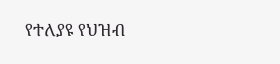የተለያዩ የህዝብ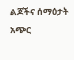ልጆችና ሰማዕታት አጭር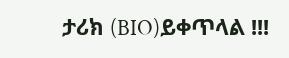ታሪክ (BIO)ይቀጥላል !!!